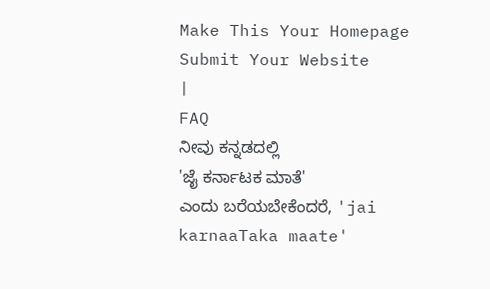Make This Your Homepage
Submit Your Website
|
FAQ
ನೀವು ಕನ್ನಡದಲ್ಲಿ
'ಜೈ ಕರ್ನಾಟಕ ಮಾತೆ'
ಎಂದು ಬರೆಯಬೇಕೆಂದರೆ, 'jai karnaaTaka maate'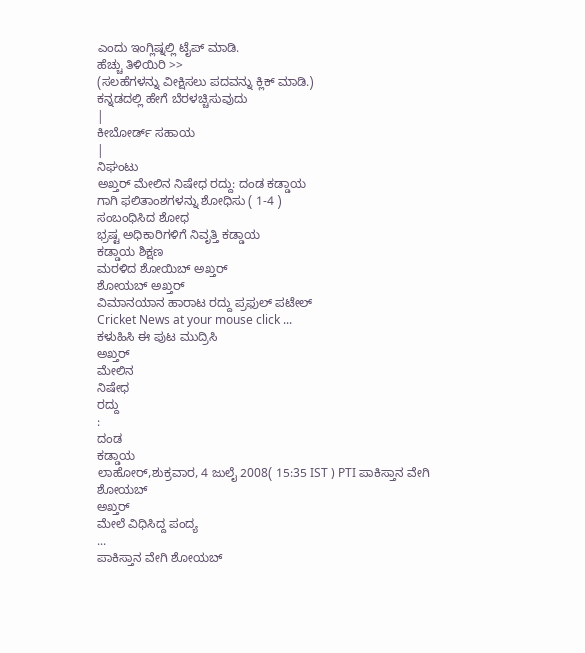ಎಂದು ಇಂಗ್ಲಿಷ್ನಲ್ಲಿ ಟೈಪ್ ಮಾಡಿ.
ಹೆಚ್ಚು ತಿಳಿಯಿರಿ >>
(ಸಲಹೆಗಳನ್ನು ವೀಕ್ಷಿಸಲು ಪದವನ್ನು ಕ್ಲಿಕ್ ಮಾಡಿ.)
ಕನ್ನಡದಲ್ಲಿ ಹೇಗೆ ಬೆರಳಚ್ಚಿಸುವುದು
|
ಕೀಬೋರ್ಡ್ ಸಹಾಯ
|
ನಿಘಂಟು
ಅಖ್ತರ್ ಮೇಲಿನ ನಿಷೇಧ ರದ್ದು: ದಂಡ ಕಡ್ಡಾಯ
ಗಾಗಿ ಫಲಿತಾಂಶಗಳನ್ನು ಶೋಧಿಸು ( 1-4 )
ಸಂಬಂಧಿಸಿದ ಶೋಧ
ಭ್ರಷ್ಟ ಅಧಿಕಾರಿಗಳಿಗೆ ನಿವೃತ್ತಿ ಕಡ್ಡಾಯ
ಕಡ್ಡಾಯ ಶಿಕ್ಷಣ
ಮರಳಿದ ಶೋಯಿಬ್ ಅಖ್ತರ್
ಶೋಯಬ್ ಅಖ್ತರ್
ವಿಮಾನಯಾನ ಹಾರಾಟ ರದ್ದು ಪ್ರಫುಲ್ ಪಟೇಲ್
Cricket News at your mouse click ...
ಕಳುಹಿಸಿ ಈ ಪುಟ ಮುದ್ರಿಸಿ
ಅಖ್ತರ್
ಮೇಲಿನ
ನಿಷೇಧ
ರದ್ದು
:
ದಂಡ
ಕಡ್ಡಾಯ
ಲಾಹೋರ್,ಶುಕ್ರವಾರ, 4 ಜುಲೈ 2008( 15:35 IST ) PTI ಪಾಕಿಸ್ತಾನ ವೇಗಿ ಶೋಯಬ್
ಅಖ್ತರ್
ಮೇಲೆ ವಿಧಿಸಿದ್ದ ಪಂದ್ಯ
...
ಪಾಕಿಸ್ತಾನ ವೇಗಿ ಶೋಯಬ್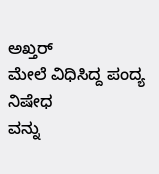ಅಖ್ತರ್
ಮೇಲೆ ವಿಧಿಸಿದ್ದ ಪಂದ್ಯ
ನಿಷೇಧ
ವನ್ನು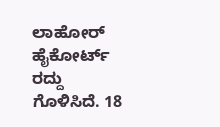ಲಾಹೋರ್ ಹೈಕೋರ್ಟ್
ರದ್ದು
ಗೊಳಿಸಿದೆ. 18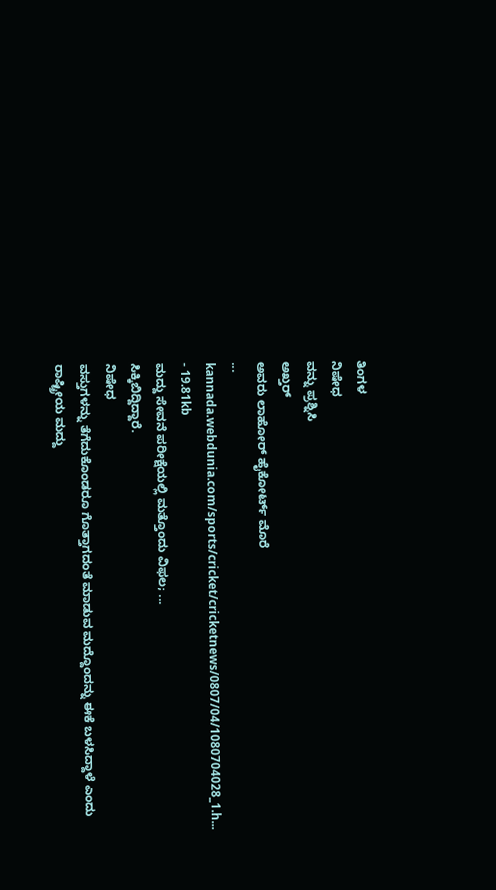ತಿಂಗಳ
ನಿಷೇಧ
ವನ್ನು ಪ್ರಶ್ನಿಸಿ
ಅಖ್ತರ್
ಅವರು ಲಾಹೋರ್ ಹೈಕೋರ್ಟ್ ಮೊರೆ
...
kannada.webdunia.com/sports/cricket/cricketnews/0807/04/1080704028_1.h... - 19.81kb
ಮದ್ದು ಸೇವನೆ ಪರೀಕ್ಷೆಯಲ್ಲಿ ಮತ್ತೊಂದು ವಿಫಲ; ...
ಸಿಕ್ಕಿಬಿದ್ದಿದ್ದಾರೆ.
ನಿಷೇಧ
ವಸ್ತುಗಳನ್ನು ತೆಗೆದುಕೊಂಡರೂ ಗೊತ್ತಾಗದಂತೆ ಮಾಡುವ ಮದ್ದೊಂದನ್ನು ಈಕೆ ಬಳಸಿದ್ದಾಳೆ ಎಂದು ರಾಷ್ಟ್ರೀಯ ಮದ್ದು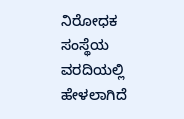ನಿರೋಧಕ ಸಂಸ್ಥೆಯ ವರದಿಯಲ್ಲಿ ಹೇಳಲಾಗಿದೆ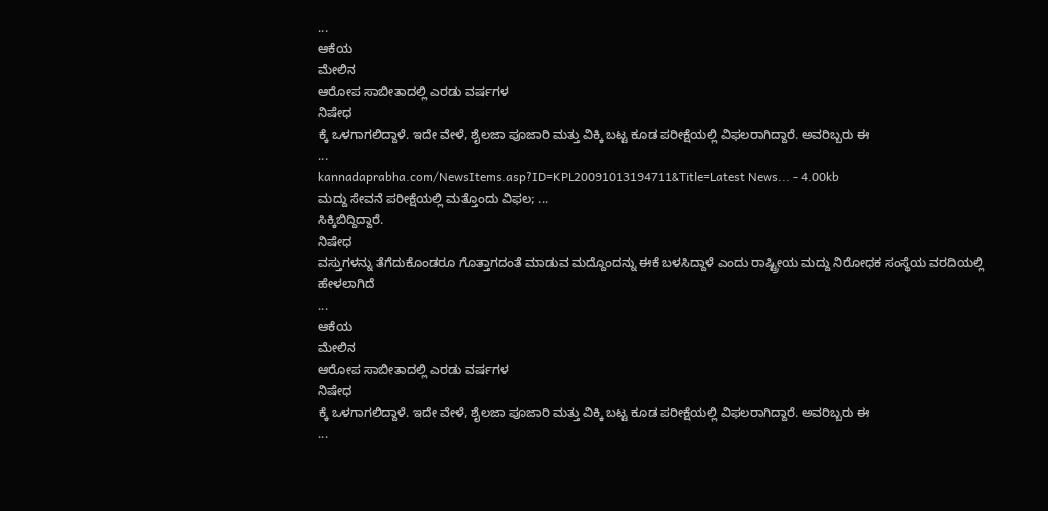...
ಆಕೆಯ
ಮೇಲಿನ
ಆರೋಪ ಸಾಬೀತಾದಲ್ಲಿ ಎರಡು ವರ್ಷಗಳ
ನಿಷೇಧ
ಕ್ಕೆ ಒಳಗಾಗಲಿದ್ದಾಳೆ. ಇದೇ ವೇಳೆ, ಶೈಲಜಾ ಪೂಜಾರಿ ಮತ್ತು ವಿಕ್ಕಿ ಬಟ್ಟ ಕೂಡ ಪರೀಕ್ಷೆಯಲ್ಲಿ ವಿಫಲರಾಗಿದ್ದಾರೆ. ಅವರಿಬ್ಬರು ಈ
...
kannadaprabha.com/NewsItems.asp?ID=KPL20091013194711&Title=Latest News... - 4.00kb
ಮದ್ದು ಸೇವನೆ ಪರೀಕ್ಷೆಯಲ್ಲಿ ಮತ್ತೊಂದು ವಿಫಲ; ...
ಸಿಕ್ಕಿಬಿದ್ದಿದ್ದಾರೆ.
ನಿಷೇಧ
ವಸ್ತುಗಳನ್ನು ತೆಗೆದುಕೊಂಡರೂ ಗೊತ್ತಾಗದಂತೆ ಮಾಡುವ ಮದ್ದೊಂದನ್ನು ಈಕೆ ಬಳಸಿದ್ದಾಳೆ ಎಂದು ರಾಷ್ಟ್ರೀಯ ಮದ್ದು ನಿರೋಧಕ ಸಂಸ್ಥೆಯ ವರದಿಯಲ್ಲಿ ಹೇಳಲಾಗಿದೆ
...
ಆಕೆಯ
ಮೇಲಿನ
ಆರೋಪ ಸಾಬೀತಾದಲ್ಲಿ ಎರಡು ವರ್ಷಗಳ
ನಿಷೇಧ
ಕ್ಕೆ ಒಳಗಾಗಲಿದ್ದಾಳೆ. ಇದೇ ವೇಳೆ, ಶೈಲಜಾ ಪೂಜಾರಿ ಮತ್ತು ವಿಕ್ಕಿ ಬಟ್ಟ ಕೂಡ ಪರೀಕ್ಷೆಯಲ್ಲಿ ವಿಫಲರಾಗಿದ್ದಾರೆ. ಅವರಿಬ್ಬರು ಈ
...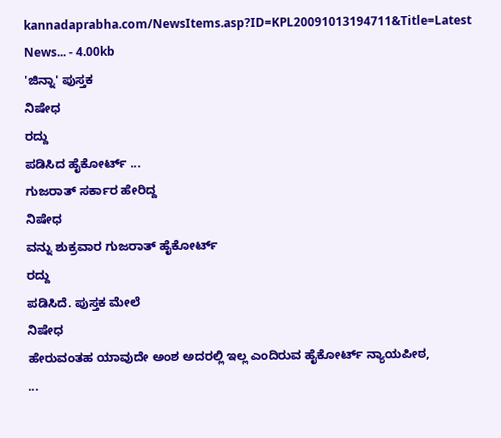kannadaprabha.com/NewsItems.asp?ID=KPL20091013194711&Title=Latest News... - 4.00kb
'ಜಿನ್ನಾ' ಪುಸ್ತಕ
ನಿಷೇಧ
ರದ್ದು
ಪಡಿಸಿದ ಹೈಕೋರ್ಟ್ ...
ಗುಜರಾತ್ ಸರ್ಕಾರ ಹೇರಿದ್ದ
ನಿಷೇಧ
ವನ್ನು ಶುಕ್ರವಾರ ಗುಜರಾತ್ ಹೈಕೋರ್ಟ್
ರದ್ದು
ಪಡಿಸಿದೆ. ಪುಸ್ತಕ ಮೇಲೆ
ನಿಷೇಧ
ಹೇರುವಂತಹ ಯಾವುದೇ ಅಂಶ ಅದರಲ್ಲಿ ಇಲ್ಲ ಎಂದಿರುವ ಹೈಕೋರ್ಟ್ ನ್ಯಾಯಪೀಠ,
...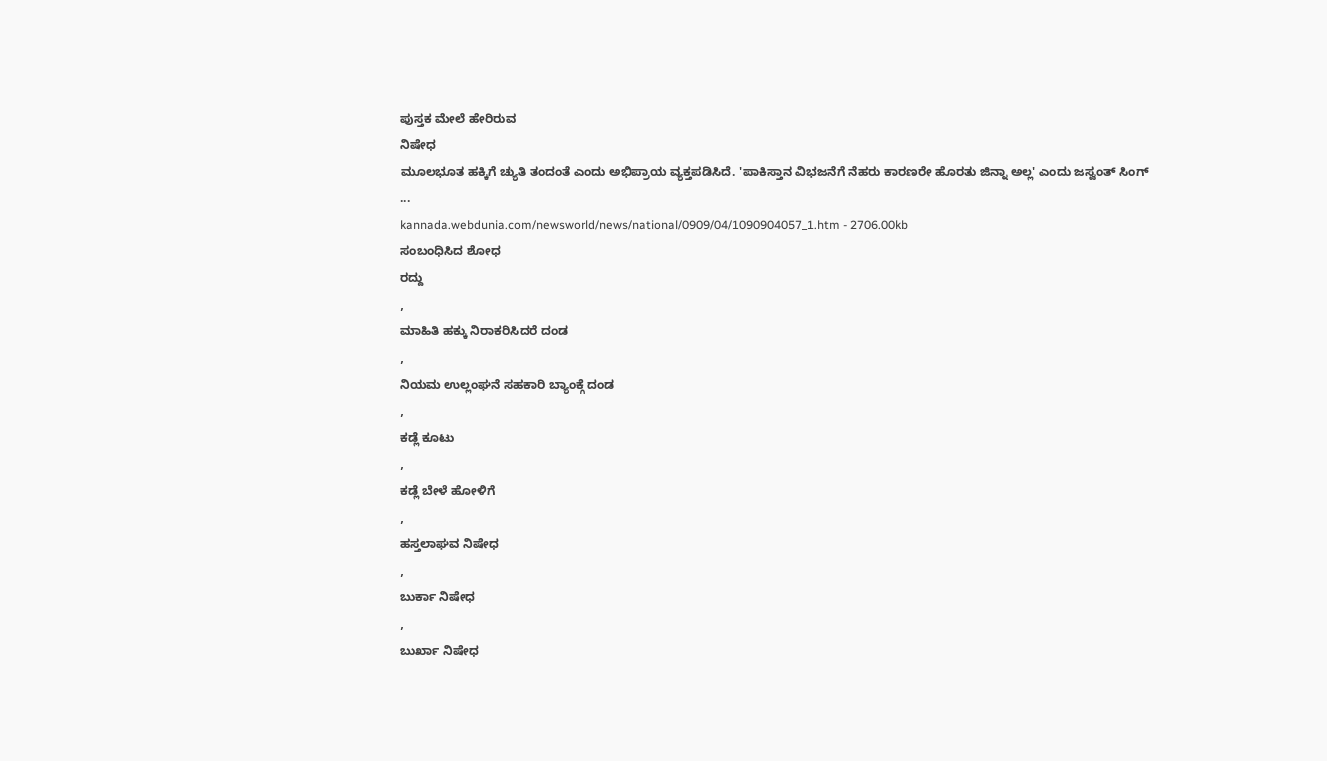ಪುಸ್ತಕ ಮೇಲೆ ಹೇರಿರುವ
ನಿಷೇಧ
ಮೂಲಭೂತ ಹಕ್ಕಿಗೆ ಚ್ಯುತಿ ತಂದಂತೆ ಎಂದು ಅಭಿಪ್ರಾಯ ವ್ಯಕ್ತಪಡಿಸಿದೆ. 'ಪಾಕಿಸ್ತಾನ ವಿಭಜನೆಗೆ ನೆಹರು ಕಾರಣರೇ ಹೊರತು ಜಿನ್ನಾ ಅಲ್ಲ' ಎಂದು ಜಸ್ವಂತ್ ಸಿಂಗ್
...
kannada.webdunia.com/newsworld/news/national/0909/04/1090904057_1.htm - 2706.00kb
ಸಂಬಂಧಿಸಿದ ಶೋಧ
ರದ್ದು
,
ಮಾಹಿತಿ ಹಕ್ಕು ನಿರಾಕರಿಸಿದರೆ ದಂಡ
,
ನಿಯಮ ಉಲ್ಲಂಘನೆ ಸಹಕಾರಿ ಬ್ಯಾಂಕ್ಗೆ ದಂಡ
,
ಕಡ್ಲೆ ಕೂಟು
,
ಕಡ್ಲೆ ಬೇಳೆ ಹೋಳಿಗೆ
,
ಹಸ್ತಲಾಘವ ನಿಷೇಧ
,
ಬುರ್ಕಾ ನಿಷೇಧ
,
ಬುರ್ಖಾ ನಿಷೇಧ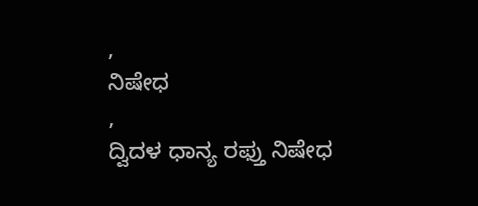,
ನಿಷೇಧ
,
ದ್ವಿದಳ ಧಾನ್ಯ ರಫ್ತು ನಿಷೇಧ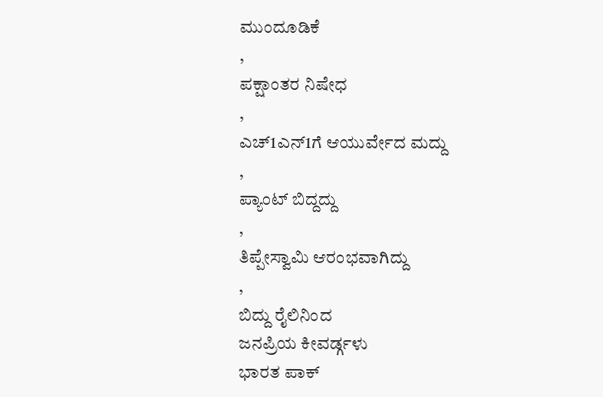ಮುಂದೂಡಿಕೆ
,
ಪಕ್ಷಾಂತರ ನಿಷೇಧ
,
ಎಚ್1ಎನ್1ಗೆ ಆಯುರ್ವೇದ ಮದ್ದು
,
ಪ್ಯಾಂಟ್ ಬಿದ್ದದ್ದು
,
ತಿಪ್ಪೇಸ್ವಾಮಿ ಆರಂಭವಾಗಿದ್ದು
,
ಬಿದ್ದು ರೈಲಿನಿಂದ
ಜನಪ್ರಿಯ ಕೀವರ್ಡ್ಗಳು
ಭಾರತ ಪಾಕ್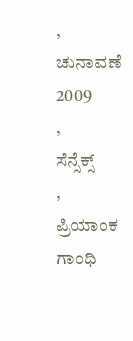,
ಚುನಾವಣೆ 2009
,
ಸೆನ್ಸೆಕ್ಸ್
,
ಪ್ರಿಯಾಂಕ ಗಾಂಧಿ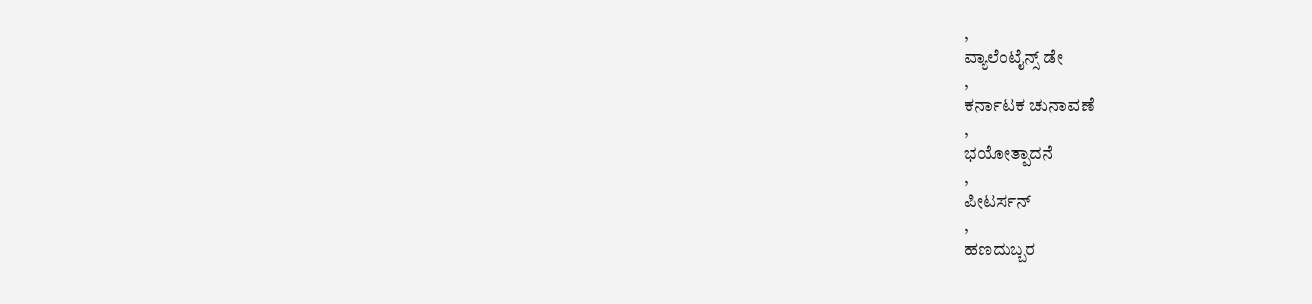,
ವ್ಯಾಲೆಂಟೈನ್ಸ್ ಡೇ
,
ಕರ್ನಾಟಕ ಚುನಾವಣೆ
,
ಭಯೋತ್ಪಾದನೆ
,
ಪೀಟರ್ಸನ್
,
ಹಣದುಬ್ಬರ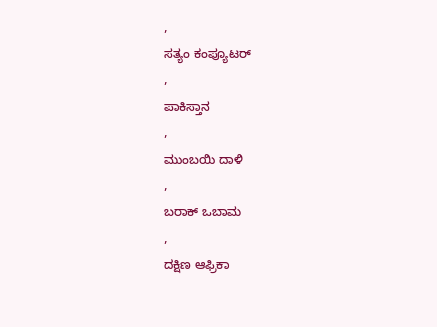,
ಸತ್ಯಂ ಕಂಪ್ಯೂಟರ್
,
ಪಾಕಿಸ್ತಾನ
,
ಮುಂಬಯಿ ದಾಳಿ
,
ಬರಾಕ್ ಒಬಾಮ
,
ದಕ್ಷಿಣ ಆಫ್ರಿಕಾ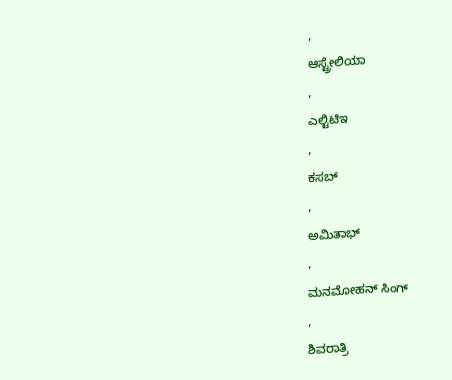,
ಆಸ್ಟ್ರೇಲಿಯಾ
,
ಎಲ್ಟಿಟಿಇ
,
ಕಸಬ್
,
ಅಮಿತಾಭ್
,
ಮನಮೋಹನ್ ಸಿಂಗ್
,
ಶಿವರಾತ್ರಿ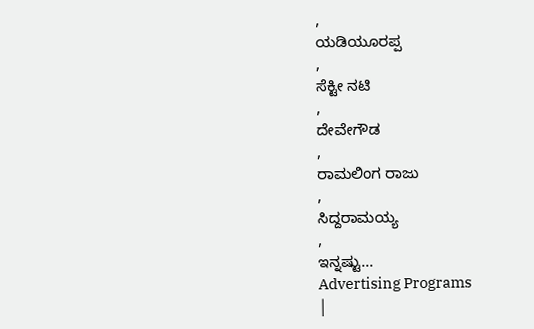,
ಯಡಿಯೂರಪ್ಪ
,
ಸೆಕ್ಟೀ ನಟಿ
,
ದೇವೇಗೌಡ
,
ರಾಮಲಿಂಗ ರಾಜು
,
ಸಿದ್ದರಾಮಯ್ಯ
,
ಇನ್ನಷ್ಟು...
Advertising Programs
|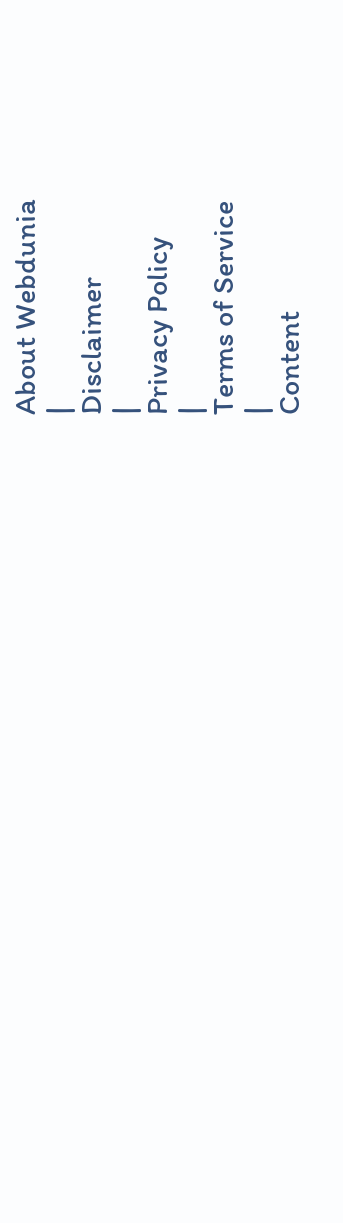About Webdunia
|
Disclaimer
|
Privacy Policy
|
Terms of Service
|
Content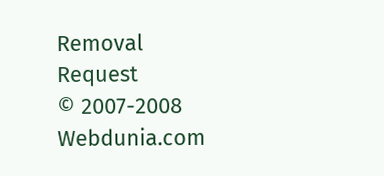Removal Request
© 2007-2008 Webdunia.com